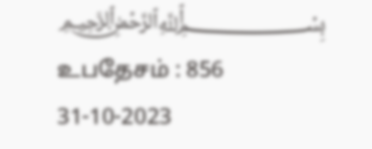﷽ உபதேசம் : 856
31-10-2023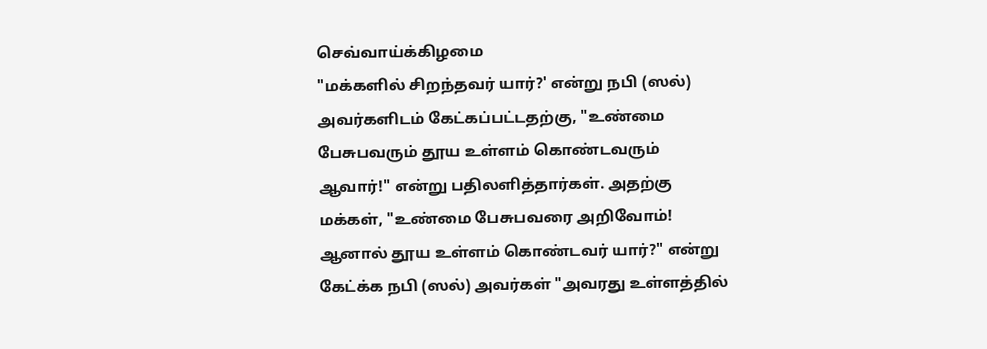செவ்வாய்க்கிழமை
"மக்களில் சிறந்தவர் யார்?' என்று நபி (ஸல்) அவர்களிடம் கேட்கப்பட்டதற்கு, "உண்மை பேசுபவரும் தூய உள்ளம் கொண்டவரும் ஆவார்!" என்று பதிலளித்தார்கள். அதற்கு மக்கள், "உண்மை பேசுபவரை அறிவோம்! ஆனால் தூய உள்ளம் கொண்டவர் யார்?" என்று கேட்க்க நபி (ஸல்) அவர்கள் "அவரது உள்ளத்தில்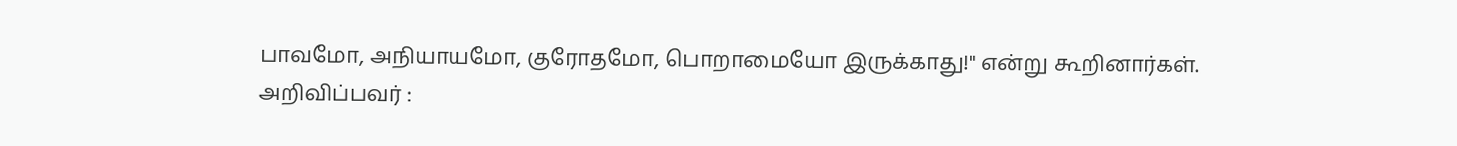பாவமோ, அநியாயமோ, குரோதமோ, பொறாமையோ இருக்காது!" என்று கூறினார்கள்.
அறிவிப்பவர் :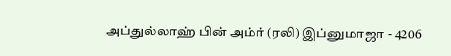அப்துல்லாஹ் பின் அம்ர் (ரலி) இப்னுமாஜா - 4206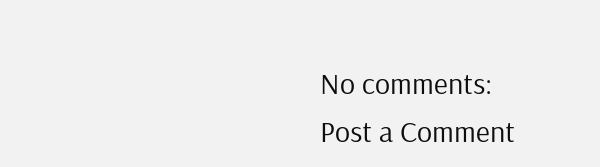No comments:
Post a Comment